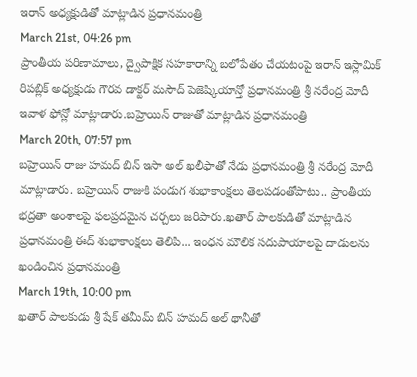ఇరాన్ అధ్యక్షుడితో మాట్లాడిన ప్రధానమంత్రి
March 21st, 04:26 pm
ప్రాంతీయ పరిణామాలు, ద్వైపాక్షిక సహకారాన్ని బలోపేతం చేయటంపై ఇరాన్ ఇస్లామిక్ రిపబ్లిక్ అధ్యక్షుడు గౌరవ డాక్టర్ మసౌద్ పెజెష్కియాన్తో ప్రధానమంత్రి శ్రీ నరేంద్ర మోదీ ఇవాళ ఫోన్లో మాట్లాడారు.బహ్రెయిన్ రాజుతో మాట్లాడిన ప్రధానమంత్రి
March 20th, 07:57 pm
బహ్రెయిన్ రాజు హమద్ బిన్ ఇసా అల్ ఖలీఫాతో నేడు ప్రధానమంత్రి శ్రీ నరేంద్ర మోదీ మాట్లాడారు. బహ్రెయిన్ రాజుకి పండుగ శుభాకాంక్షలు తెలపడంతోపాటు.. ప్రాంతీయ భద్రతా అంశాలపై ఫలప్రదమైన చర్చలు జరిపారు.ఖతార్ పాలకుడితో మాట్లాడిన ప్రధానమంత్రి ఈద్ శుభాకాంక్షలు తెలిపి... ఇంధన మౌలిక సదుపాయాలపై దాడులను ఖండించిన ప్రధానమంత్రి
March 19th, 10:00 pm
ఖతార్ పాలకుడు శ్రీ షేక్ తమీమ్ బిన్ హమద్ అల్ థానీతో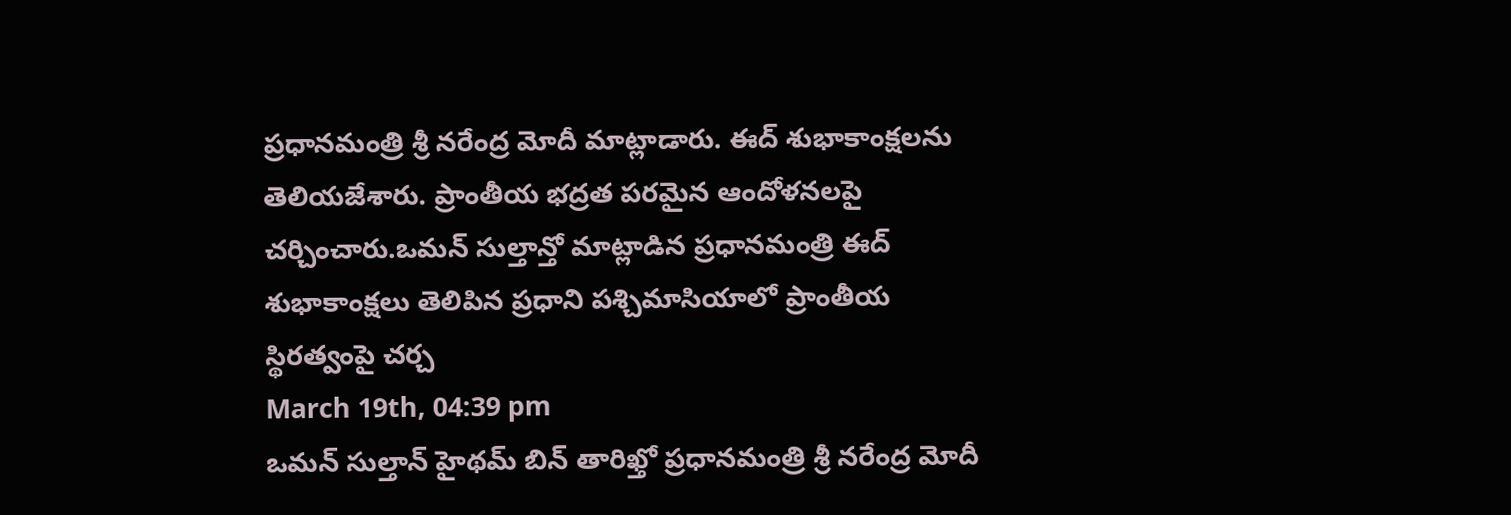ప్రధానమంత్రి శ్రీ నరేంద్ర మోదీ మాట్లాడారు. ఈద్ శుభాకాంక్షలను తెలియజేశారు. ప్రాంతీయ భద్రత పరమైన ఆందోళనలపై చర్చించారు.ఒమన్ సుల్తాన్తో మాట్లాడిన ప్రధానమంత్రి ఈద్ శుభాకాంక్షలు తెలిపిన ప్రధాని పశ్చిమాసియాలో ప్రాంతీయ స్థిరత్వంపై చర్చ
March 19th, 04:39 pm
ఒమన్ సుల్తాన్ హైథమ్ బిన్ తారిఖ్తో ప్రధానమంత్రి శ్రీ నరేంద్ర మోదీ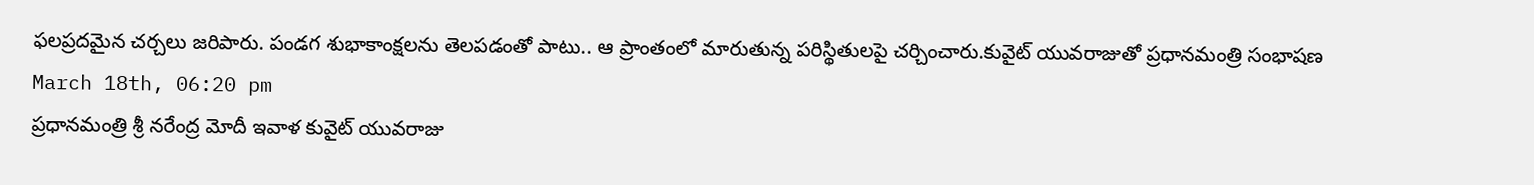ఫలప్రదమైన చర్చలు జరిపారు. పండగ శుభాకాంక్షలను తెలపడంతో పాటు.. ఆ ప్రాంతంలో మారుతున్న పరిస్థితులపై చర్చించారు.కువైట్ యువరాజుతో ప్రధానమంత్రి సంభాషణ
March 18th, 06:20 pm
ప్రధానమంత్రి శ్రీ నరేంద్ర మోదీ ఇవాళ కువైట్ యువరాజు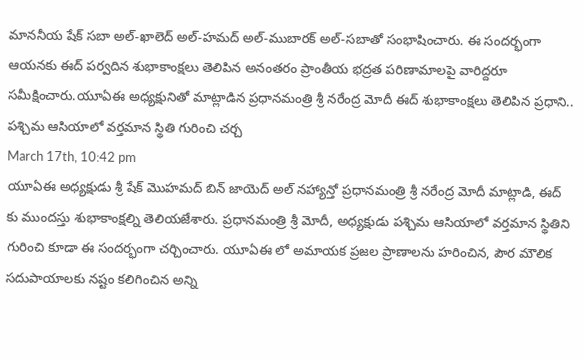మాననీయ షేక్ సబా అల్-ఖాలెద్ అల్-హమద్ అల్-ముబారక్ అల్-సబాతో సంభాషించారు. ఈ సందర్భంగా ఆయనకు ఈద్ పర్వదిన శుభాకాంక్షలు తెలిపిన అనంతరం ప్రాంతీయ భద్రత పరిణామాలపై వారిద్దరూ సమీక్షించారు.యూఏఈ అధ్యక్షునితో మాట్లాడిన ప్రధానమంత్రి శ్రీ నరేంద్ర మోదీ ఈద్ శుభాకాంక్షలు తెలిపిన ప్రధాని.. పశ్చిమ ఆసియాలో వర్తమాన స్థితి గురించి చర్చ
March 17th, 10:42 pm
యూఏఈ అధ్యక్షుడు శ్రీ షేక్ మొహమద్ బిన్ జాయెద్ అల్ నహ్యాన్తో ప్రధానమంత్రి శ్రీ నరేంద్ర మోదీ మాట్లాడి, ఈద్ కు ముందస్తు శుభాకాంక్షల్ని తెలియజేశారు. ప్రధానమంత్రి శ్రీ మోదీ, అధ్యక్షుడు పశ్చిమ ఆసియాలో వర్తమాన స్థితిని గురించి కూడా ఈ సందర్భంగా చర్చించారు. యూఏఈ లో అమాయక ప్రజల ప్రాణాలను హరించిన, పౌర మౌలిక సదుపాయాలకు నష్టం కలిగించిన అన్ని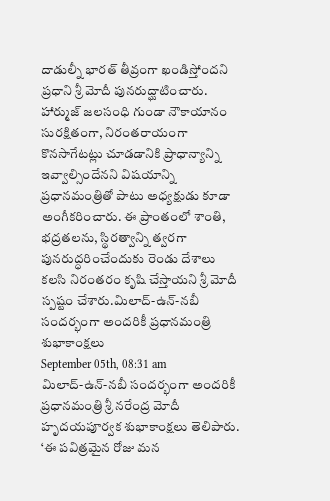దాడుల్నీ భారత్ తీవ్రంగా ఖండిస్తోందని ప్రధాని శ్రీ మోదీ పునరుద్ఘాటించారు. హార్ముజ్ జలసంధి గుండా నౌకాయానం సురక్షితంగా, నిరంతరాయంగా కొనసాగేటట్లు చూడడానికి ప్రాధాన్యాన్ని ఇవ్వాల్సిందేనని విషయాన్ని ప్రధానమంత్రితో పాటు అధ్యక్షుడు కూడా అంగీకరించారు. ఈ ప్రాంతంలో శాంతి, భద్రతలను, స్థిరత్వాన్ని త్వరగా పునరుద్ధరించేందుకు రెండు దేశాలు కలసి నిరంతరం కృషి చేస్తాయని శ్రీ మోదీ స్పష్టం చేశారు.మిలాద్-ఉన్-నబీ సందర్భంగా అందరికీ ప్రధానమంత్రి శుభాకాంక్షలు
September 05th, 08:31 am
మిలాద్-ఉన్-నబీ సందర్భంగా అందరికీ ప్రధానమంత్రి శ్రీ నరేంద్ర మోదీ హృదయపూర్వక శుభాకాంక్షలు తెలిపారు. ‘ఈ పవిత్రమైన రోజు మన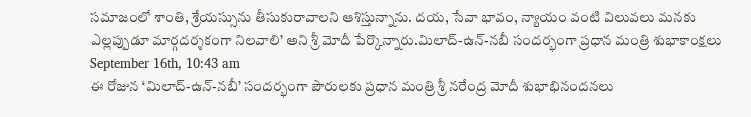సమాజంలో శాంతి, శ్రేయస్సును తీసుకురావాలని ఆశిస్తున్నాను. దయ, సేవా భావం, న్యాయం వంటి విలువలు మనకు ఎల్లప్పుడూ మార్గదర్శకంగా నిలవాలి’ అని శ్రీ మోదీ పేర్కొన్నారు.మిలాద్-ఉన్-నబీ సందర్భంగా ప్రధాన మంత్రి శుభాకాంక్షలు
September 16th, 10:43 am
ఈ రోజున ‘మిలాద్-ఉన్-నబీ’ సందర్భంగా పౌరులకు ప్రధాన మంత్రి శ్రీ నరేంద్ర మోదీ శుభాభినందనలు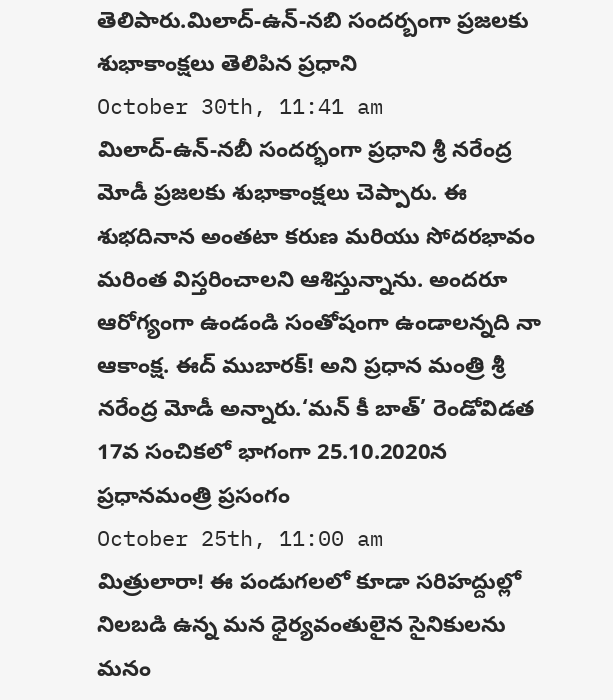తెలిపారు.మిలాద్-ఉన్-నబి సందర్బంగా ప్రజలకు శుభాకాంక్షలు తెలిపిన ప్రధాని
October 30th, 11:41 am
మిలాద్-ఉన్-నబీ సందర్భంగా ప్రధాని శ్రీ నరేంద్ర మోడీ ప్రజలకు శుభాకాంక్షలు చెప్పారు. ఈ శుభదినాన అంతటా కరుణ మరియు సోదరభావం మరింత విస్తరించాలని ఆశిస్తున్నాను. అందరూ ఆరోగ్యంగా ఉండండి సంతోషంగా ఉండాలన్నది నా ఆకాంక్ష. ఈద్ ముబారక్! అని ప్రధాన మంత్రి శ్రీ నరేంద్ర మోడీ అన్నారు.‘మన్ కీ బాత్’ రెండోవిడత 17వ సంచికలో భాగంగా 25.10.2020న ప్రధానమంత్రి ప్రసంగం
October 25th, 11:00 am
మిత్రులారా! ఈ పండుగలలో కూడా సరిహద్దుల్లో నిలబడి ఉన్న మన ధైర్యవంతులైన సైనికులను మనం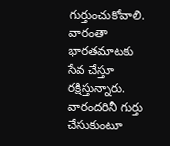గుర్తుంచుకోవాలి. వారంతా భారతమాటకు సేవ చేస్తూ రక్షిస్తున్నారు. వారందరినీ గుర్తు చేసుకుంటూ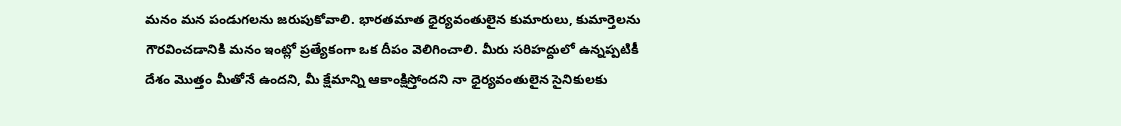మనం మన పండుగలను జరుపుకోవాలి. భారతమాత ధైర్యవంతులైన కుమారులు, కుమార్తెలను గౌరవించడానికి మనం ఇంట్లో ప్రత్యేకంగా ఒక దీపం వెలిగించాలి. మీరు సరిహద్దులో ఉన్నప్పటికీ దేశం మొత్తం మీతోనే ఉందని, మీ క్షేమాన్ని ఆకాంక్షిస్తోందని నా ధైర్యవంతులైన సైనికులకు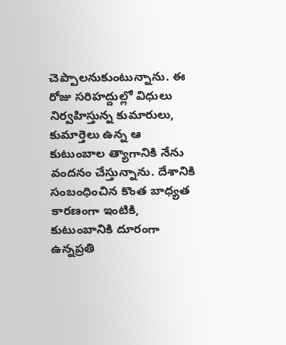చెప్పాలనుకుంటున్నాను. ఈ రోజు సరిహద్దుల్లో విధులు నిర్వహిస్తున్న కుమారులు, కుమార్తెలు ఉన్న ఆ కుటుంబాల త్యాగానికి నేను వందనం చేస్తున్నాను. దేశానికి సంబంధించిన కొంత బాధ్యత కారణంగా ఇంటికి, కుటుంబానికి దూరంగా ఉన్నప్రతి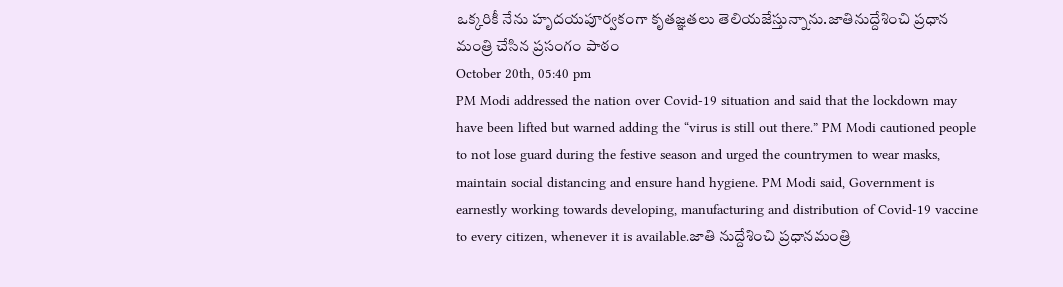ఒక్కరికీ నేను హృదయపూర్వకంగా కృతజ్ఞతలు తెలియజేస్తున్నాను.జాతినుద్దేశించి ప్రధాన మంత్రి చేసిన ప్రసంగం పాఠం
October 20th, 05:40 pm
PM Modi addressed the nation over Covid-19 situation and said that the lockdown may have been lifted but warned adding the “virus is still out there.” PM Modi cautioned people to not lose guard during the festive season and urged the countrymen to wear masks, maintain social distancing and ensure hand hygiene. PM Modi said, Government is earnestly working towards developing, manufacturing and distribution of Covid-19 vaccine to every citizen, whenever it is available.జాతి నుద్దేశించి ప్రధానమంత్రి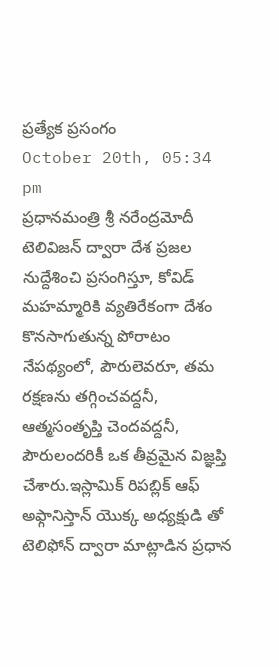ప్రత్యేక ప్రసంగం
October 20th, 05:34 pm
ప్రధానమంత్రి శ్రీ నరేంద్రమోదీ టెలివిజన్ ద్వారా దేశ ప్రజల నుద్దేశించి ప్రసంగిస్తూ, కోవిడ్ మహమ్మారికి వ్యతిరేకంగా దేశం కొనసాగుతున్న పోరాటం నేపథ్యంలో, పౌరులెవరూ, తమ రక్షణను తగ్గించవద్దనీ, ఆత్మసంతృప్తి చెందవద్దనీ, పౌరులందరికీ ఒక తీవ్రమైన విజ్ఞప్తి చేశారు.ఇస్లామిక్ రిపబ్లిక్ ఆఫ్ అఫ్గానిస్తాన్ యొక్క అధ్యక్షుడి తో టెలిఫోన్ ద్వారా మాట్లాడిన ప్రధాన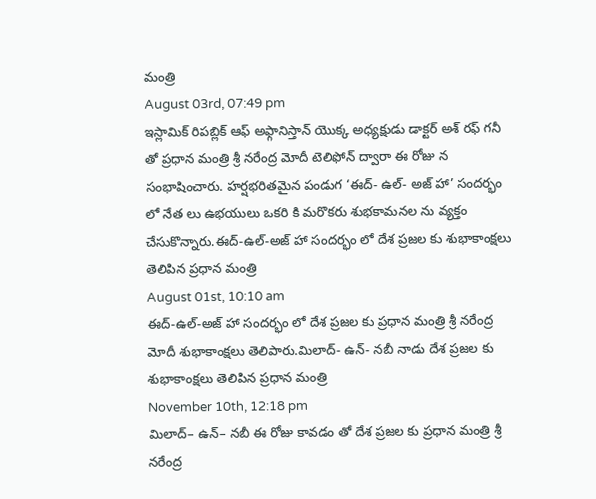మంత్రి
August 03rd, 07:49 pm
ఇస్లామిక్ రిపబ్లిక్ ఆఫ్ అఫ్గానిస్తాన్ యొక్క అధ్యక్షుడు డాక్టర్ అశ్ రఫ్ గనీ తో ప్రధాన మంత్రి శ్రీ నరేంద్ర మోదీ టెలిఫోన్ ద్వారా ఈ రోజు న సంభాషించారు. హర్షభరితమైన పండుగ ‘ఈద్- ఉల్- అజ్ హా’ సందర్భం లో నేత లు ఉభయులు ఒకరి కి మరొకరు శుభకామనల ను వ్యక్తం చేసుకొన్నారు.ఈద్-ఉల్-అజ్ హా సందర్భం లో దేశ ప్రజల కు శుభాకాంక్షలు తెలిపిన ప్రధాన మంత్రి
August 01st, 10:10 am
ఈద్-ఉల్-అజ్ హా సందర్భం లో దేశ ప్రజల కు ప్రధాన మంత్రి శ్రీ నరేంద్ర మోదీ శుభాకాంక్షలు తెలిపారు.మిలాద్- ఉన్- నబీ నాడు దేశ ప్రజల కు శుభాకాంక్షలు తెలిపిన ప్రధాన మంత్రి
November 10th, 12:18 pm
మిలాద్– ఉన్– నబీ ఈ రోజు కావడం తో దేశ ప్రజల కు ప్రధాన మంత్రి శ్రీ నరేంద్ర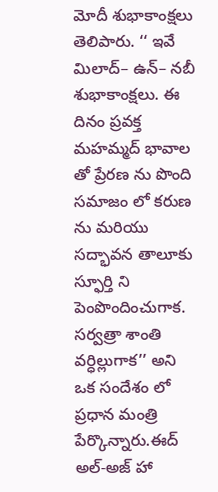మోదీ శుభాకాంక్షలు తెలిపారు. ‘‘ ఇవే మిలాద్– ఉన్– నబీ శుభాకాంక్షలు. ఈ దినం ప్రవక్త మహమ్మద్ భావాల తో ప్రేరణ ను పొంది సమాజం లో కరుణ ను మరియు సద్భావన తాలూకు స్ఫూర్తి ని పెంపొందించుగాక. సర్వత్రా శాంతి వర్ధిల్లుగాక’’ అని ఒక సందేశం లో ప్రధాన మంత్రి పేర్కొన్నారు.ఈద్ అల్-అజ్ హా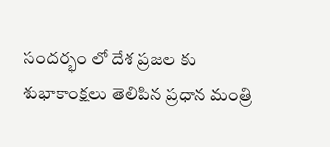సందర్భం లో దేశ ప్రజల కు శుభాకాంక్షలు తెలిపిన ప్రధాన మంత్రి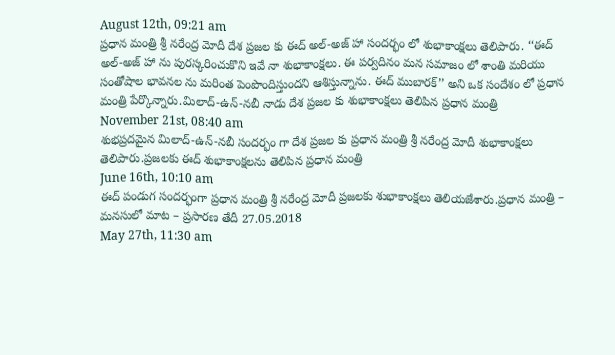August 12th, 09:21 am
ప్రధాన మంత్రి శ్రీ నరేంద్ర మోదీ దేశ ప్రజల కు ఈద్ అల్-అజ్ హా సందర్భం లో శుభాకాంక్షలు తెలిపారు. ‘‘ఈద్ అల్-అజ్ హా ను పురస్కరించుకొని ఇవే నా శుభాకాంక్షలు. ఈ పర్వదినం మన సమాజం లో శాంతి మరియు సంతోషాల భావనల ను మరింత పెంపొందిస్తుందని ఆశిస్తున్నాను. ఈద్ ముబారక్’’ అని ఒక సందేశం లో ప్రధాన మంత్రి పేర్కొన్నారు.మిలాద్-ఉన్-నబీ నాడు దేశ ప్రజల కు శుభాకాంక్షలు తెలిపిన ప్రధాన మంత్రి
November 21st, 08:40 am
శుభప్రదమైన మిలాద్-ఉన్-నబీ సందర్భం గా దేశ ప్రజల కు ప్రధాన మంత్రి శ్రీ నరేంద్ర మోదీ శుభాకాంక్షలు తెలిపారు.ప్రజలకు ఈద్ శుభాకాంక్షలను తెలిపిన ప్రధాన మంత్రి
June 16th, 10:10 am
ఈద్ పండుగ సందర్భంగా ప్రధాన మంత్రి శ్రీ నరేంద్ర మోదీ ప్రజలకు శుభాకాంక్షలు తెలియజేశారు.ప్రధాన మంత్రి – మనసులో మాట – ప్రసారణ తేదీ 27.05.2018
May 27th, 11:30 am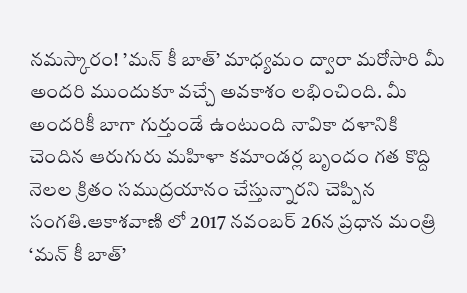నమస్కారం! ’మన్ కీ బాత్’ మాధ్యమం ద్వారా మరోసారి మీ అందరి ముందుకూ వచ్చే అవకాశం లభించింది. మీ అందరికీ బాగా గుర్తుండే ఉంటుంది నావికా దళానికి చెందిన ఆరుగురు మహిళా కమాండర్ల బృందం గత కొద్ది నెలల క్రితం సముద్రయానం చేస్తున్నారని చెప్పిన సంగతి.ఆకాశవాణి లో 2017 నవంబర్ 26న ప్రధాన మంత్రి ‘మన్ కీ బాత్’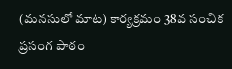(మనసులో మాట) కార్యక్రమం 38వ సంచిక ప్రసంగ పాఠం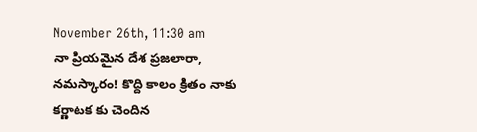November 26th, 11:30 am
నా ప్రియమైన దేశ ప్రజలారా, నమస్కారం! కొద్ది కాలం క్రితం నాకు కర్ణాటక కు చెందిన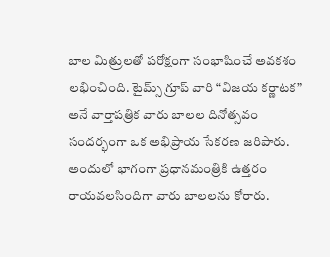బాల మిత్రులతో పరోక్షంగా సంభాషించే అవకశం లభించింది. టైమ్స్ గ్రూప్ వారి “విజయ కర్ణాటక” అనే వార్తాపత్రిక వారు బాలల దినోత్సవం సందర్భంగా ఒక అభిప్రాయ సేకరణ జరిపారు. అందులో భాగంగా ప్రధానమంత్రికి ఉత్తరం రాయవలసిందిగా వారు బాలలను కోరారు.